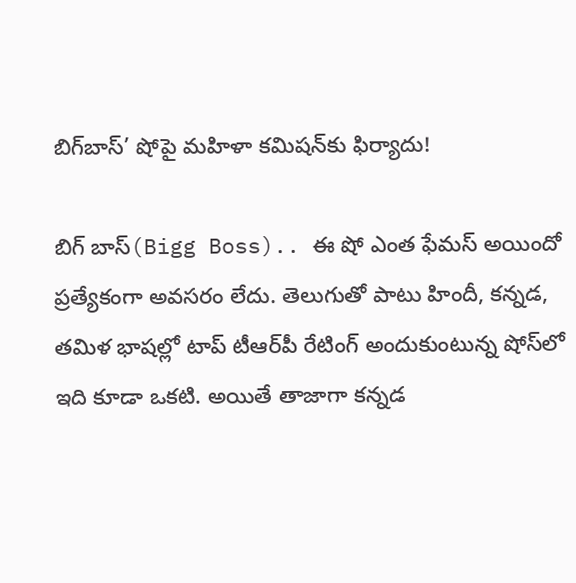బిగ్‌బాస్’ షోపై మహిళా కమిషన్‌కు ఫిర్యాదు!

బిగ్ బాస్(Bigg Boss).. ఈ షో ఎంత ఫేమస్ అయిందో ప్రత్యేకంగా అవసరం లేదు. తెలుగుతో పాటు హిందీ, కన్నడ, తమిళ భాషల్లో టాప్ టీఆర్‌పీ రేటింగ్ అందుకుంటున్న షోస్‌లో ఇది కూడా ఒకటి. అయితే తాజాగా కన్నడ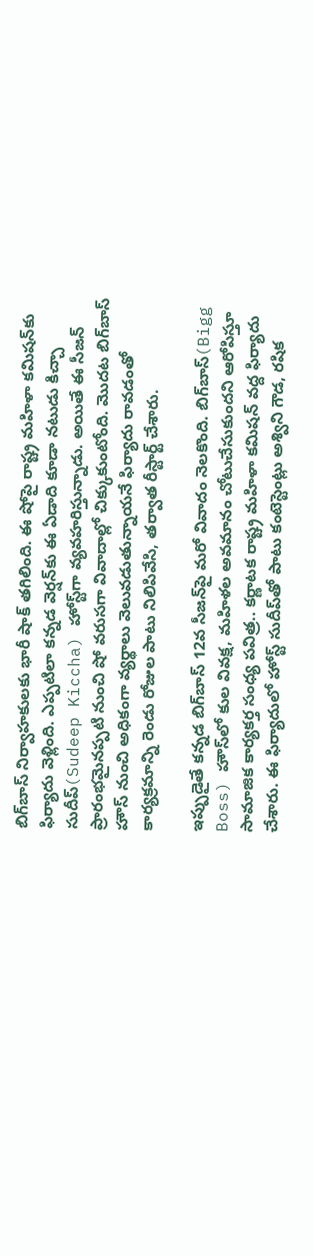బిగ్‌బాస్ నిర్వాహకులకు భారీ షాక్ తగిలింది. ఈ షోపై రాష్ట్ర మహిళా కమిషన్‌కు ఫిర్యాదు వెళ్లింది. ఎప్పటిలా కన్నడ వెర్షన్‌కు ఈ ఏడాది కూడా నటుడు కిచ్చా సుదీప్(Sudeep Kiccha) హోస్ట్‌గా వ్యవహరిస్తున్నాడు. అయితే ఈ సీజన్‌ ప్రారంభమైనప్పటి నుంచి షో వరుసగా వివాదాల్లో చిక్కుకుంటోంది. మొదట బిగ్‌బాస్ హౌస్ నుంచి అధికంగా వ్యర్థాలు వెలువడుతున్నాయనే ఫిర్యాదు రావడంతో కార్యక్రమాన్ని రెండు రోజుల పాటు నిలిపివేసి, తర్వాత రీస్టార్ట్ చేశారు.

ఇప్పుడైతే కన్నడ బిగ్‌బాస్‌ 12వ సీజన్‌పై మరో వివాదం నెలకొంది. బిగ్‌బాస్‌(Bigg Boss) హౌస్‌లో కుల వివక్ష, మహిళల అవమానం చోటుచేసుకుందని ఆరోపిస్తూ సామాజిక కార్యకర్త సంధ్య పవిత్ర.. కర్ణాటక రాష్ట్ర మహిళా కమిషన్‌ వద్ద ఫిర్యాదు చేశారు. ఈ ఫిర్యాదులో హోస్ట్‌ సుదీప్‌తో పాటు కంటెస్టెంట్లు అశ్విని గౌడ, రషిక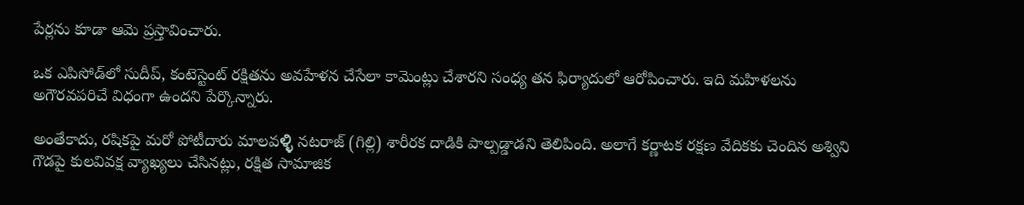పేర్లను కూడా ఆమె ప్రస్తావించారు.

ఒక ఎపిసోడ్‌లో సుదీప్, కంటెస్టెంట్‌ రక్షిత‌ను అవహేళన చేసేలా కామెంట్లు చేశారని సంధ్య తన ఫిర్యాదులో ఆరోపించారు. ఇది మహిళలను అగౌరవపరిచే విధంగా ఉందని పేర్కొన్నారు.

అంతేకాదు, రషికపై మరో పోటీదారు మాలవಳ್ಳಿ నటరాజ్ (గిల్లి) శారీరక దాడికి పాల్పడ్డాడని తెలిపింది. అలాగే కర్ణాటక రక్షణ వేదికకు చెందిన అశ్విని గౌడపై కులవివక్ష వ్యాఖ్యలు చేసినట్లు, రక్షిత సామాజిక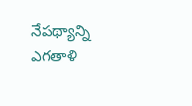నేపథ్యాన్ని ఎగతాళి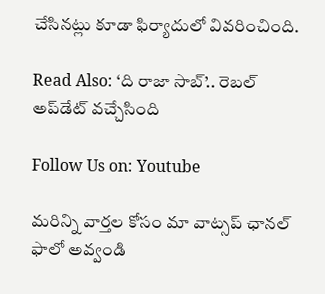చేసినట్లు కూడా ఫిర్యాదులో వివరించింది.

Read Also: ‘ది రాజా సాబ్‌’.. రెబల్‌ అప్‌డేట్‌ వచ్చేసింది

Follow Us on: Youtube

మ‌రిన్ని వార్త‌ల కోసం మా వాట్స‌ప్ ఛాన‌ల్ ఫాలో అవ్వండి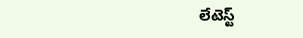లేటెస్ట్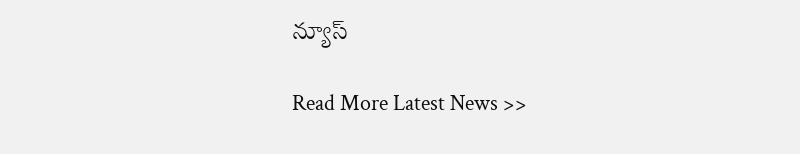న్యూస్‌

Read More Latest News >>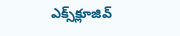ఎక్స్‌క్లూజివ్‌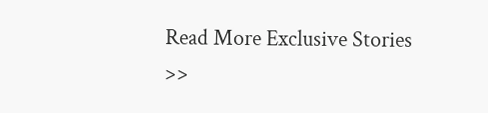Read More Exclusive Stories >>